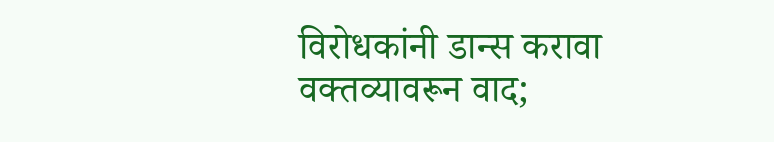विरोधकांनी डान्स करावा वक्तव्यावरून वाद;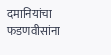दमानियांचा फडणवीसांना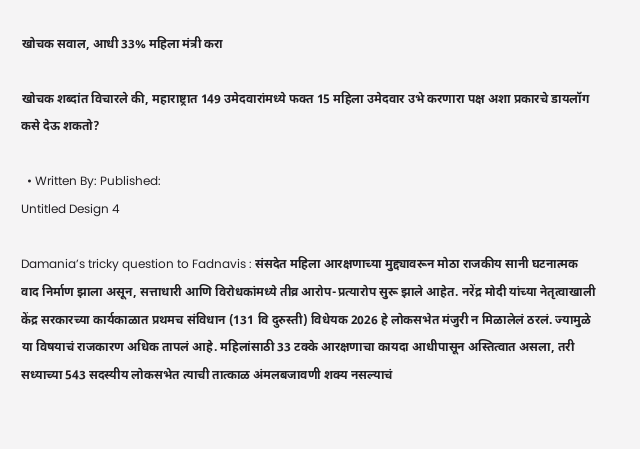खोचक सवाल, आधी 33% महिला मंत्री करा

खोचक शब्दांत विचारले की, महाराष्ट्रात 149 उमेदवारांमध्ये फक्त 15 महिला उमेदवार उभे करणारा पक्ष अशा प्रकारचे डायलॉग कसे देऊ शकतो?

  • Written By: Published:
Untitled Design 4

Damania’s tricky question to Fadnavis : संसदेत महिला आरक्षणाच्या मुद्द्यावरून मोठा राजकीय सानी घटनात्मक वाद निर्माण झाला असून, सत्ताधारी आणि विरोधकांमध्ये तीव्र आरोप-प्रत्यारोप सुरू झाले आहेत. नरेंद्र मोदी यांच्या नेतृत्वाखाली केंद्र सरकारच्या कार्यकाळात प्रथमच संविधान (131 वि दुरुस्ती) विधेयक 2026 हे लोकसभेत मंजुरी न मिळालेलं ठरलं. ज्यामुळे या विषयाचं राजकारण अधिक तापलं आहे. महिलांसाठी 33 टक्के आरक्षणाचा कायदा आधीपासून अस्तित्वात असला, तरी सध्याच्या 543 सदस्यीय लोकसभेत त्याची तात्काळ अंमलबजावणी शक्य नसल्याचं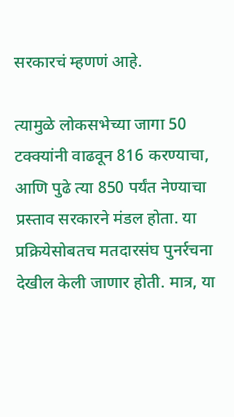सरकारचं म्हणणं आहे.

त्यामुळे लोकसभेच्या जागा 50 टक्क्यांनी वाढवून 816 करण्याचा, आणि पुढे त्या 850 पर्यंत नेण्याचा प्रस्ताव सरकारने मंडल होता. या प्रक्रियेसोबतच मतदारसंघ पुनर्रचना देखील केली जाणार होती. मात्र, या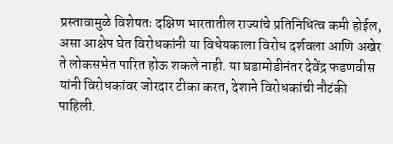प्रस्तावामुळे विशेषतः दक्षिण भारतातील राज्यांचे प्रतिनिधित्व कमी होईल, असा आक्षेप घेत विरोधकांनी या विधेयकाला विरोध दर्शवला आणि अखेर ते लोकसभेत पारित होऊ शकले नाही. या घडामोडीनंतर देवेंद्र फडणवीस यांनी विरोधकांवर जोरदार टीका करत, देशाने विरोधकांची नौटंकी पाहिली.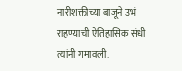नारीशक्तीच्या बाजूने उभं राहण्याची ऐतिहासिक संधी त्यांनी गमावली.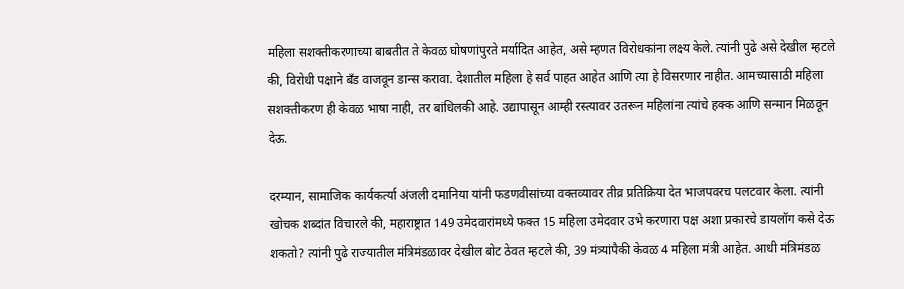महिला सशक्तीकरणाच्या बाबतीत ते केवळ घोषणांपुरते मर्यादित आहेत, असे म्हणत विरोधकांना लक्ष्य केले. त्यांनी पुढे असे देखील म्हटले की, विरोधी पक्षाने बँड वाजवून डान्स करावा. देशातील महिला हे सर्व पाहत आहेत आणि त्या हे विसरणार नाहीत. आमच्यासाठी महिला सशक्तीकरण ही केवळ भाषा नाही, तर बांधिलकी आहे. उद्यापासून आम्ही रस्त्यावर उतरून महिलांना त्यांचे हक्क आणि सन्मान मिळवून देऊ.

दरम्यान, सामाजिक कार्यकर्त्या अंजली दमानिया यांनी फडणवीसांच्या वक्तव्यावर तीव्र प्रतिक्रिया देत भाजपवरच पलटवार केला. त्यांनी खोचक शब्दांत विचारले की, महाराष्ट्रात 149 उमेदवारांमध्ये फक्त 15 महिला उमेदवार उभे करणारा पक्ष अशा प्रकारचे डायलॉग कसे देऊ शकतो? त्यांनी पुढे राज्यातील मंत्रिमंडळावर देखील बोट ठेवत म्हटले की, 39 मंत्र्यांपैकी केवळ 4 महिला मंत्री आहेत. आधी मंत्रिमंडळ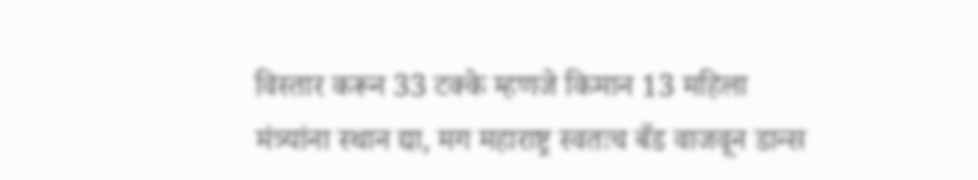विस्तार करून 33 टक्के म्हणजे किमान 13 महिला मंत्र्यांना स्थान द्या, मग महाराष्ट्र स्वतःच बँड वाजवून डान्स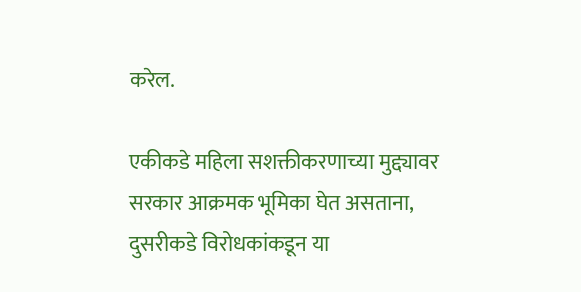करेल.

एकीकडे महिला सशक्तीकरणाच्या मुद्द्यावर सरकार आक्रमक भूमिका घेत असताना, दुसरीकडे विरोधकांकडून या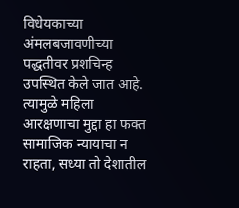विधेयकाच्या अंमलबजावणीच्या पद्धतीवर प्रशचिन्ह उपस्थित केले जात आहे. त्यामुळे महिला आरक्षणाचा मुद्दा हा फक्त सामाजिक न्यायाचा न राहता, सध्या तो देशातील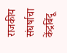राजकीय संघर्षाचा केंद्रबिंदू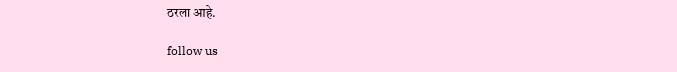ठरला आहे.

follow us